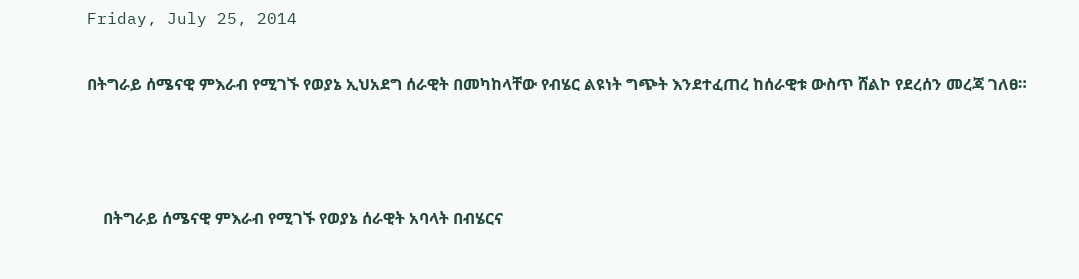Friday, July 25, 2014

በትግራይ ሰሜናዊ ምእራብ የሚገኙ የወያኔ ኢህአደግ ሰራዊት በመካከላቸው የብሄር ልዩነት ግጭት እንደተፈጠረ ከሰራዊቱ ውስጥ ሸልኮ የደረሰን መረጃ ገለፀ።



    በትግራይ ሰሜናዊ ምእራብ የሚገኙ የወያኔ ሰራዊት አባላት በብሄርና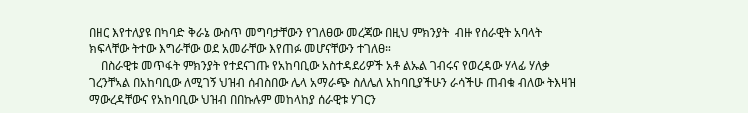በዘር እየተለያዩ በካባድ ቅራኔ ውስጥ መግባታቸውን የገለፀው መረጃው በዚህ ምክንያት  ብዙ የሰራዊት አባላት ክፍላቸው ትተው እግራቸው ወደ አመራቸው እየጠፉ መሆናቸውን ተገለፀ።
    በስራዊቱ መጥፋት ምክንያት የተደናገጡ የአከባቢው አስተዳደሪዎች አቶ ልኡል ገብሩና የወረዳው ሃላፊ ሃለቃ ገረንቸኣል በአከባቢው ለሚገኝ ህዝብ ሰብስበው ሌላ አማራጭ ስለሌለ አከባቢያችሁን ራሳችሁ ጠብቁ ብለው ትእዛዝ ማውረዳቸውና የአከባቢው ህዝብ በበኩሉም መከላከያ ሰራዊቱ ሃገርን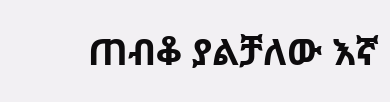ጠብቆ ያልቻለው እኛ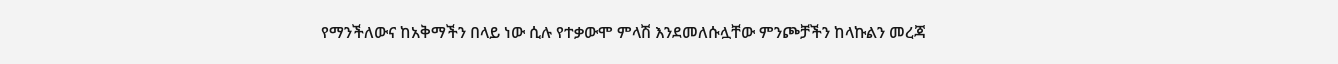የማንችለውና ከአቅማችን በላይ ነው ሲሉ የተቃውሞ ምላሽ እንደመለሱሏቸው ምንጮቻችን ከላኩልን መረጃ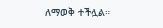ለማወቅ ተችሏል።